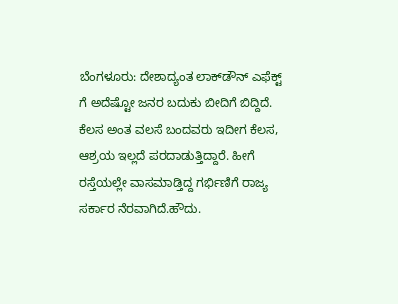ಬೆಂಗಳೂರು: ದೇಶಾದ್ಯಂತ ಲಾಕ್‍ಡೌನ್ ಎಫೆಕ್ಟ್ ಗೆ ಅದೆಷ್ಟೋ ಜನರ ಬದುಕು ಬೀದಿಗೆ ಬಿದ್ದಿದೆ. ಕೆಲಸ ಅಂತ ವಲಸೆ ಬಂದವರು ಇದೀಗ ಕೆಲಸ, ಆಶ್ರಯ ಇಲ್ಲದೆ ಪರದಾಡುತ್ತಿದ್ದಾರೆ. ಹೀಗೆ ರಸ್ತೆಯಲ್ಲೇ ವಾಸಮಾಡ್ತಿದ್ದ ಗರ್ಭಿಣಿಗೆ ರಾಜ್ಯ ಸರ್ಕಾರ ನೆರವಾಗಿದೆ.ಹೌದು.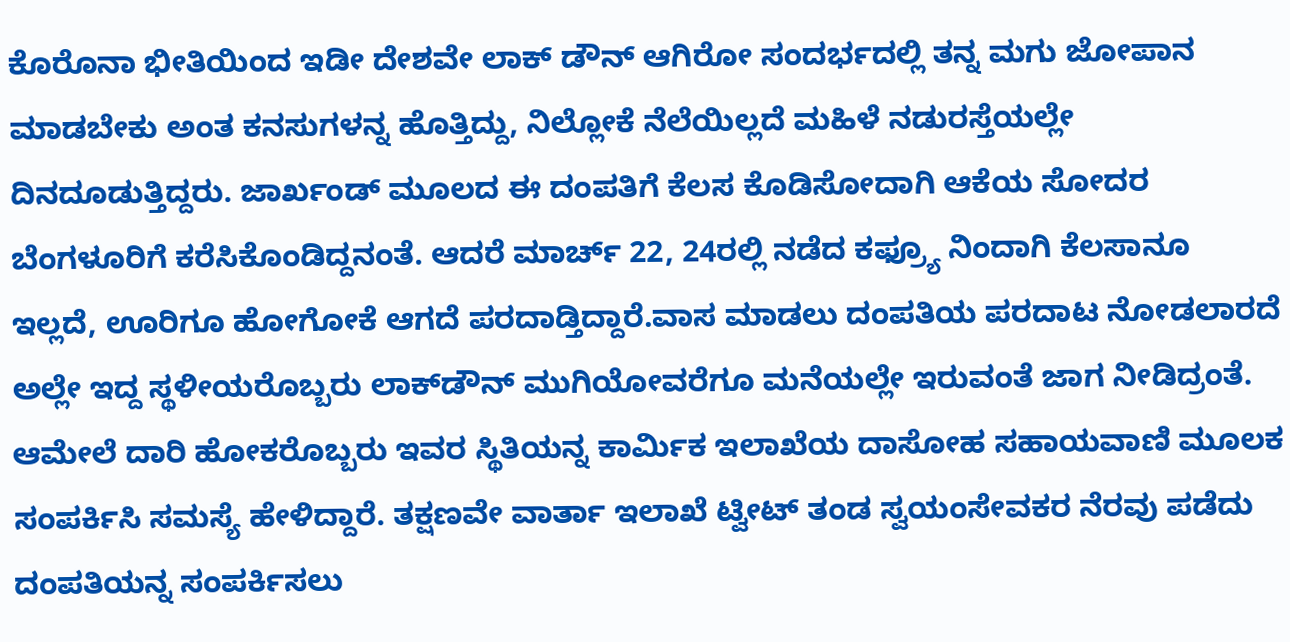ಕೊರೊನಾ ಭೀತಿಯಿಂದ ಇಡೀ ದೇಶವೇ ಲಾಕ್ ಡೌನ್ ಆಗಿರೋ ಸಂದರ್ಭದಲ್ಲಿ ತನ್ನ ಮಗು ಜೋಪಾನ ಮಾಡಬೇಕು ಅಂತ ಕನಸುಗಳನ್ನ ಹೊತ್ತಿದ್ದು, ನಿಲ್ಲೋಕೆ ನೆಲೆಯಿಲ್ಲದೆ ಮಹಿಳೆ ನಡುರಸ್ತೆಯಲ್ಲೇ ದಿನದೂಡುತ್ತಿದ್ದರು. ಜಾರ್ಖಂಡ್ ಮೂಲದ ಈ ದಂಪತಿಗೆ ಕೆಲಸ ಕೊಡಿಸೋದಾಗಿ ಆಕೆಯ ಸೋದರ ಬೆಂಗಳೂರಿಗೆ ಕರೆಸಿಕೊಂಡಿದ್ದನಂತೆ. ಆದರೆ ಮಾರ್ಚ್ 22, 24ರಲ್ಲಿ ನಡೆದ ಕಫ್ರ್ಯೂ ನಿಂದಾಗಿ ಕೆಲಸಾನೂ ಇಲ್ಲದೆ, ಊರಿಗೂ ಹೋಗೋಕೆ ಆಗದೆ ಪರದಾಡ್ತಿದ್ದಾರೆ.ವಾಸ ಮಾಡಲು ದಂಪತಿಯ ಪರದಾಟ ನೋಡಲಾರದೆ ಅಲ್ಲೇ ಇದ್ದ ಸ್ಥಳೀಯರೊಬ್ಬರು ಲಾಕ್‍ಡೌನ್ ಮುಗಿಯೋವರೆಗೂ ಮನೆಯಲ್ಲೇ ಇರುವಂತೆ ಜಾಗ ನೀಡಿದ್ರಂತೆ. ಆಮೇಲೆ ದಾರಿ ಹೋಕರೊಬ್ಬರು ಇವರ ಸ್ಥಿತಿಯನ್ನ ಕಾರ್ಮಿಕ ಇಲಾಖೆಯ ದಾಸೋಹ ಸಹಾಯವಾಣಿ ಮೂಲಕ ಸಂಪರ್ಕಿಸಿ ಸಮಸ್ಯೆ ಹೇಳಿದ್ದಾರೆ. ತಕ್ಷಣವೇ ವಾರ್ತಾ ಇಲಾಖೆ ಟ್ವೀಟ್ ತಂಡ ಸ್ವಯಂಸೇವಕರ ನೆರವು ಪಡೆದು ದಂಪತಿಯನ್ನ ಸಂಪರ್ಕಿಸಲು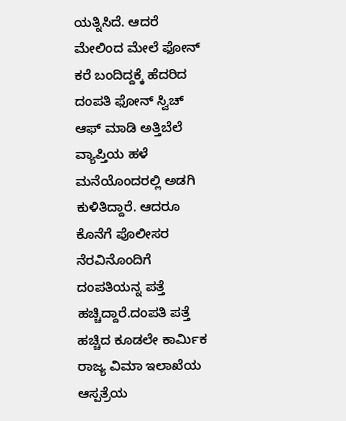ಯತ್ನಿಸಿದೆ. ಆದರೆ ಮೇಲಿಂದ ಮೇಲೆ ಫೋನ್ ಕರೆ ಬಂದಿದ್ದಕ್ಕೆ ಹೆದರಿದ ದಂಪತಿ ಫೋನ್ ಸ್ವಿಚ್ ಆಫ್ ಮಾಡಿ ಅತ್ತಿಬೆಲೆ ವ್ಯಾಪ್ತಿಯ ಹಳೆ ಮನೆಯೊಂದರಲ್ಲಿ ಅಡಗಿ ಕುಳಿತಿದ್ದಾರೆ. ಆದರೂ ಕೊನೆಗೆ ಪೊಲೀಸರ ನೆರವಿನೊಂದಿಗೆ ದಂಪತಿಯನ್ನ ಪತ್ತೆ ಹಚ್ಚಿದ್ದಾರೆ.ದಂಪತಿ ಪತ್ತೆ ಹಚ್ಚಿದ ಕೂಡಲೇ ಕಾರ್ಮಿಕ ರಾಜ್ಯ ವಿಮಾ ಇಲಾಖೆಯ ಆಸ್ಪತ್ರೆಯ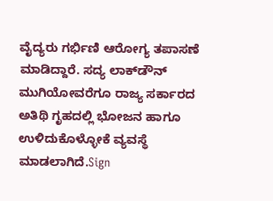ವೈದ್ಯರು ಗರ್ಭಿಣಿ ಆರೋಗ್ಯ ತಪಾಸಣೆ ಮಾಡಿದ್ದಾರೆ. ಸದ್ಯ ಲಾಕ್‍ಡೌನ್ ಮುಗಿಯೋವರೆಗೂ ರಾಜ್ಯ ಸರ್ಕಾರದ ಅತಿಥಿ ಗೃಹದಲ್ಲಿ ಭೋಜನ ಹಾಗೂ ಉಳಿದುಕೊಳ್ಳೋಕೆ ವ್ಯವಸ್ಥೆ ಮಾಡಲಾಗಿದೆ.Sign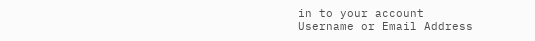in to your account
Username or Email Address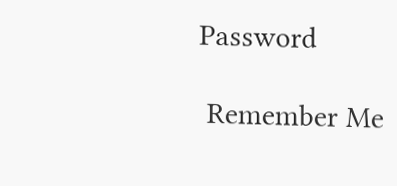Password

 Remember Me